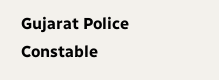Gujarat Police Constable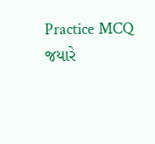Practice MCQ
જયારે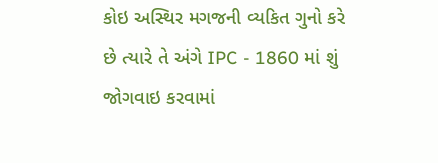કોઇ અસ્થિર મગજની વ્યકિત ગુનો કરે છે ત્યારે તે અંગે IPC - 1860 માં શું જોગવાઇ કરવામાં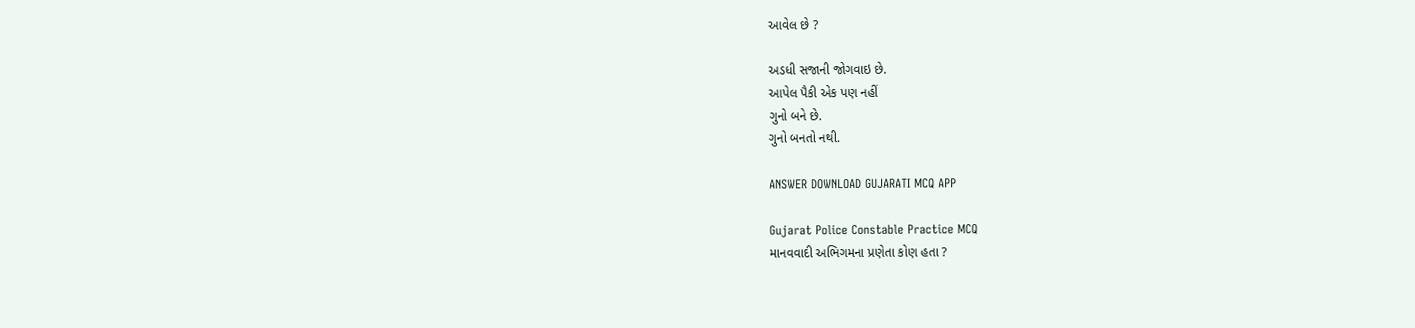આવેલ છે ?

અડધી સજાની જોગવાઇ છે.
આપેલ પૈકી એક પણ નહીં
ગુનો બને છે.
ગુનો બનતો નથી.

ANSWER DOWNLOAD GUJARATI MCQ APP

Gujarat Police Constable Practice MCQ
માનવવાદી અભિગમના પ્રણેતા કોણ હતા ?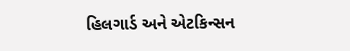હિલગાર્ડ અને એટકિન્સન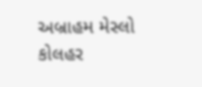અબ્રાહમ મેસ્લો
કોલહર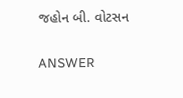જહોન બી. વોટસન

ANSWER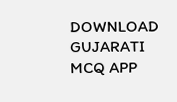DOWNLOAD GUJARATI MCQ APP